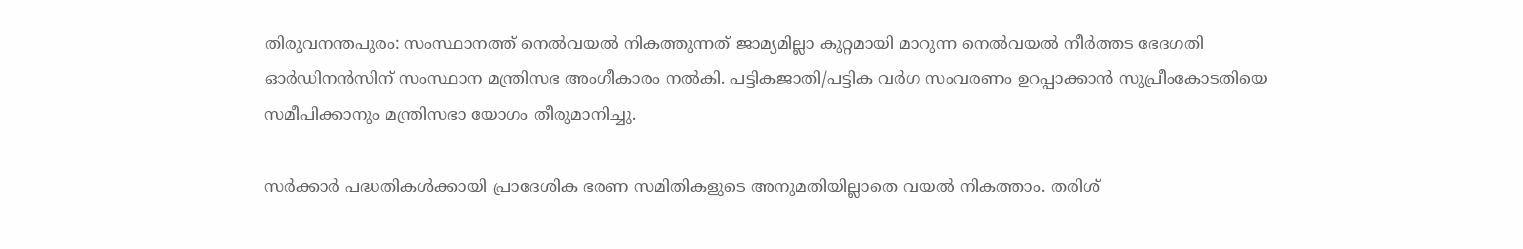തിരുവനന്തപുരം: സംസ്ഥാനത്ത് നെല്‍വയല്‍ നികത്തുന്നത് ജാമ്യമില്ലാ കുറ്റമായി മാറുന്ന നെല്‍വയല്‍ നീര്‍ത്തട ഭേദഗതി ഓര്‍ഡിനന്‍സിന് സംസ്ഥാന മന്ത്രിസഭ അംഗീകാരം നല്‍കി. പട്ടികജാതി/പട്ടിക വര്‍ഗ സംവരണം ഉറപ്പാക്കാന്‍ സുപ്രീംകോടതിയെ സമീപിക്കാനും മന്ത്രിസഭാ യോഗം തീരുമാനിച്ചു.

സര്‍ക്കാര്‍ പദ്ധതികള്‍ക്കായി പ്രാദേശിക ഭരണ സമിതികളുടെ അനുമതിയില്ലാതെ വയല്‍ നികത്താം. തരിശ്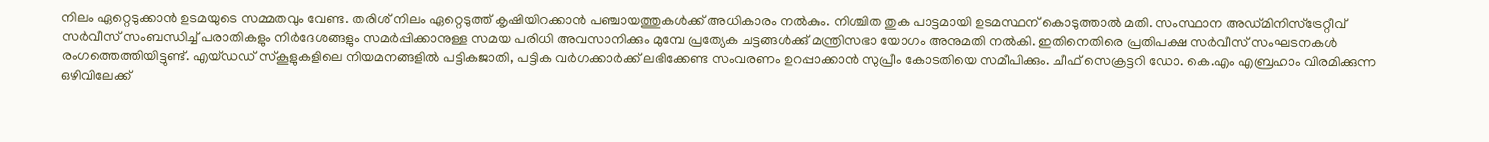നിലം ഏറ്റെടുക്കാന്‍ ഉടമയുടെ സമ്മതവും വേണ്ട. തരിശ് നിലം ഏറ്റെടുത്ത് കൃഷിയിറക്കാന്‍ പഞ്ചായത്തുകള്‍ക്ക് അധികാരം നല്‍കും. നിശ്ചിത തുക പാട്ടമായി ഉടമസ്ഥന് കൊടുത്താല്‍ മതി. സംസ്ഥാന അഡ്മിനിസ്‍ട്രേറ്റീവ് സര്‍വീസ് സംബന്ധിച്ച് പരാതികളും നിര്‍ദേശങ്ങളും സമര്‍പ്പിക്കാനുള്ള സമയ പരിധി അവസാനിക്കും മുമ്പേ പ്രത്യേക ചട്ടങ്ങള്‍ക്കു് മന്ത്രിസഭാ യോഗം അനുമതി നല്‍കി. ഇതിനെതിരെ പ്രതിപക്ഷ സര്‍വീസ് സംഘടനകള്‍ രംഗത്തെത്തിയിട്ടുണ്ട്. എയ്ഡഡ് സ്കൂളുകളിലെ നിയമനങ്ങളില്‍ പട്ടികജാതി, പട്ടിക വര്‍ഗക്കാര്‍ക്ക് ലഭിക്കേണ്ട സംവരണം ഉറപ്പാക്കാന്‍ സുപ്രീം കോടതിയെ സമീപിക്കും. ചീഫ് സെക്രട്ടറി ഡോ. കെ.എം എബ്രഹാം വിരമിക്കുന്ന ഒഴിവിലേക്ക്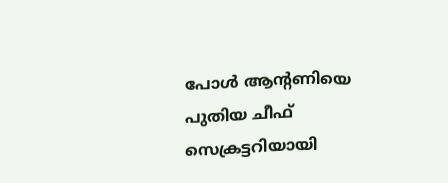പോള്‍ ആന്റണിയെ പുതിയ ചീഫ് സെക്രട്ടറിയായി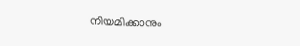നിയമിക്കാനും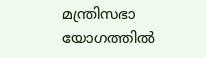മന്ത്രിസഭാ യോഗത്തില്‍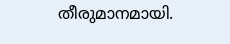തീരുമാനമായി.